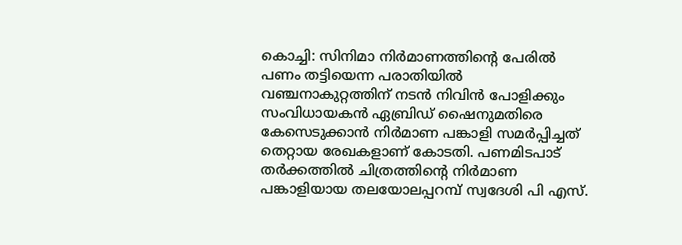കൊച്ചി: സിനിമാ നിര്‍മാണത്തിന്റെ പേരില്‍ പണം തട്ടിയെന്ന പരാതിയില്‍ വഞ്ചനാകുറ്റത്തിന് നടന്‍ നിവിന്‍ പോളിക്കും സംവിധായകന്‍ ഏബ്രിഡ് ഷൈനുമതിരെ കേസെടുക്കാന്‍ നിര്‍മാണ പങ്കാളി സമര്‍പ്പിച്ചത് തെറ്റായ രേഖകളാണ് കോടതി. പണമിടപാട് തര്‍ക്കത്തില്‍ ചിത്രത്തിന്റെ നിര്‍മാണ പങ്കാളിയായ തലയോലപ്പറമ്പ് സ്വദേശി പി എസ്.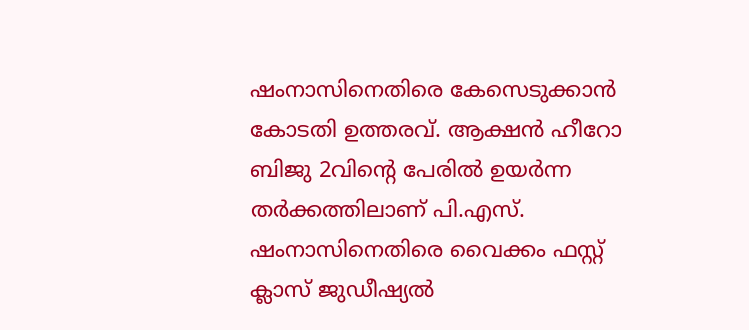ഷംനാസിനെതിരെ കേസെടുക്കാന്‍ കോടതി ഉത്തരവ്. ആക്ഷന്‍ ഹീറോ ബിജു 2വിന്റെ പേരില്‍ ഉയര്‍ന്ന തര്‍ക്കത്തിലാണ് പി.എസ്. ഷംനാസിനെതിരെ വൈക്കം ഫസ്റ്റ് ക്ലാസ് ജുഡീഷ്യല്‍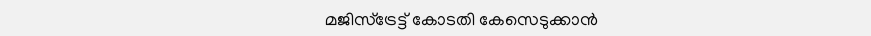മജിസ്‌ട്രേട്ട് കോടതി കേസെടുക്കാന്‍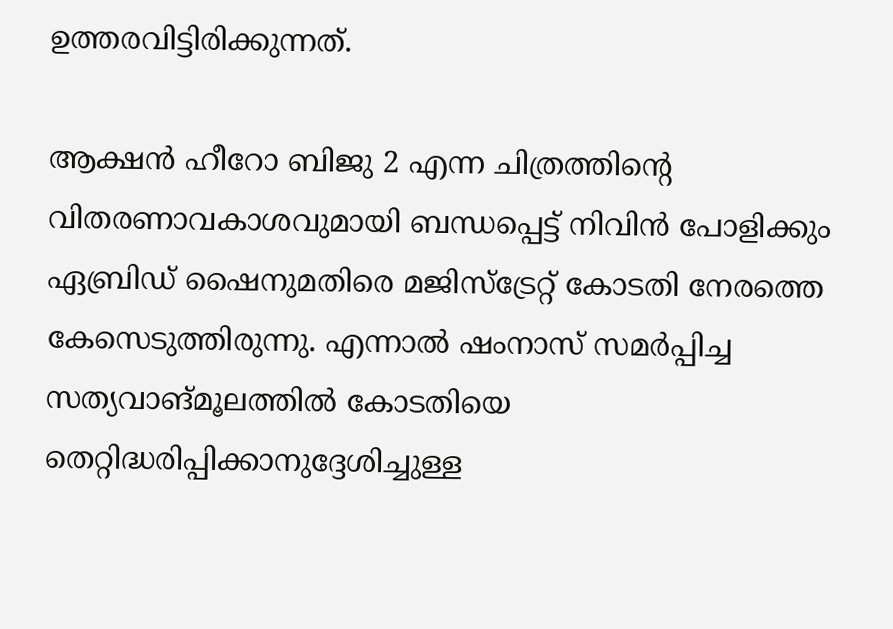ഉത്തരവിട്ടിരിക്കുന്നത്.

ആക്ഷന്‍ ഹീറോ ബിജു 2 എന്ന ചിത്രത്തിന്റെ വിതരണാവകാശവുമായി ബന്ധപ്പെട്ട് നിവിന്‍ പോളിക്കും ഏബ്രിഡ് ഷൈനുമതിരെ മജിസ്‌ട്രേറ്റ് കോടതി നേരത്തെ കേസെടുത്തിരുന്നു. എന്നാല്‍ ഷംനാസ് സമര്‍പ്പിച്ച സത്യവാങ്മൂലത്തില്‍ കോടതിയെ തെറ്റിദ്ധരിപ്പിക്കാനുദ്ദേശിച്ചുള്ള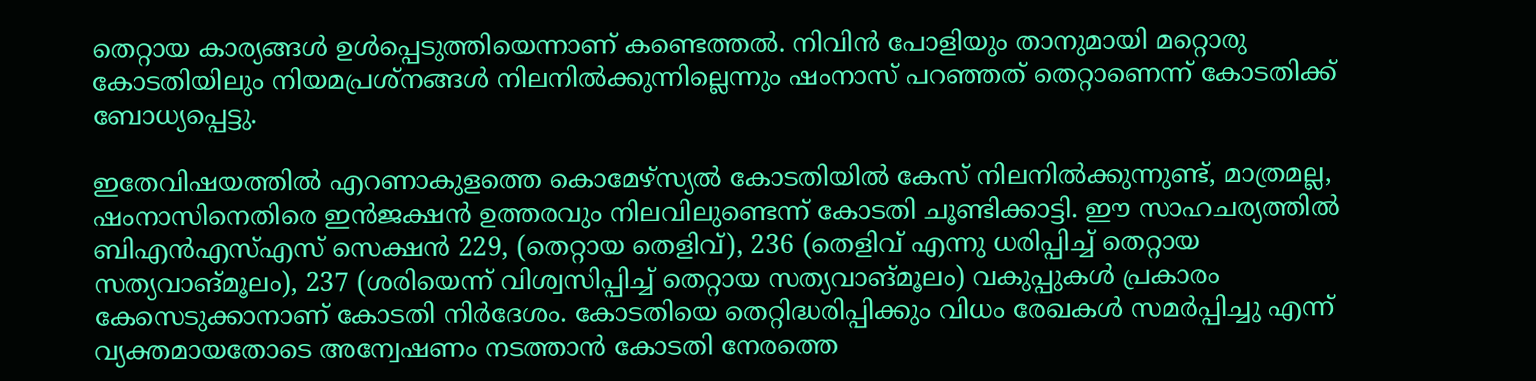തെറ്റായ കാര്യങ്ങള്‍ ഉള്‍പ്പെടുത്തിയെന്നാണ് കണ്ടെത്തല്‍. നിവിന്‍ പോളിയും താനുമായി മറ്റൊരു കോടതിയിലും നിയമപ്രശ്‌നങ്ങള്‍ നിലനില്‍ക്കുന്നില്ലെന്നും ഷംനാസ് പറഞ്ഞത് തെറ്റാണെന്ന് കോടതിക്ക് ബോധ്യപ്പെട്ടു.

ഇതേവിഷയത്തില്‍ എറണാകുളത്തെ കൊമേഴ്‌സ്യല്‍ കോടതിയില്‍ കേസ് നിലനില്‍ക്കുന്നുണ്ട്, മാത്രമല്ല, ഷംനാസിനെതിരെ ഇന്‍ജക്ഷന്‍ ഉത്തരവും നിലവിലുണ്ടെന്ന് കോടതി ചൂണ്ടിക്കാട്ടി. ഈ സാഹചര്യത്തില്‍ ബിഎന്‍എസ്എസ് സെക്ഷന്‍ 229, (തെറ്റായ തെളിവ്), 236 (തെളിവ് എന്നു ധരിപ്പിച്ച് തെറ്റായ സത്യവാങ്മൂലം), 237 (ശരിയെന്ന് വിശ്വസിപ്പിച്ച് തെറ്റായ സത്യവാങ്മൂലം) വകുപ്പുകള്‍ പ്രകാരം കേസെടുക്കാനാണ് കോടതി നിര്‍ദേശം. കോടതിയെ തെറ്റിദ്ധരിപ്പിക്കും വിധം രേഖകള്‍ സമര്‍പ്പിച്ചു എന്ന് വ്യക്തമായതോടെ അന്വേഷണം നടത്താന്‍ കോടതി നേരത്തെ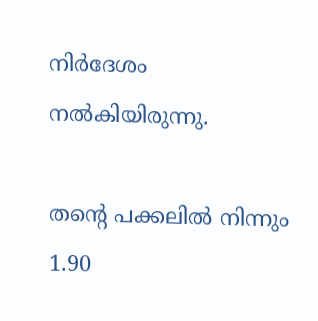നിര്‍ദേശം നല്‍കിയിരുന്നു.

തന്റെ പക്കലില്‍ നിന്നും 1.90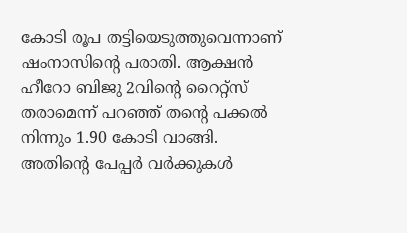കോടി രൂപ തട്ടിയെടുത്തുവെന്നാണ് ഷംനാസിന്റെ പരാതി. ആക്ഷന്‍ ഹീറോ ബിജു 2വിന്റെ റൈറ്റ്സ് തരാമെന്ന് പറഞ്ഞ് തന്റെ പക്കല്‍ നിന്നും 1.90 കോടി വാങ്ങി. അതിന്റെ പേപ്പര്‍ വര്‍ക്കുകള്‍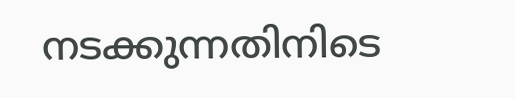നടക്കുന്നതിനിടെ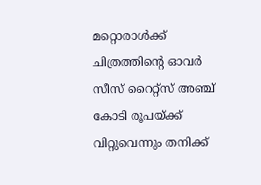മറ്റൊരാള്‍ക്ക് ചിത്രത്തിന്റെ ഓവര്‍ സീസ് റൈറ്റ്സ് അഞ്ച് കോടി രൂപയ്ക്ക് വിറ്റുവെന്നും തനിക്ക്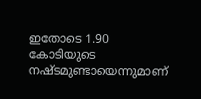ഇതോടെ 1.90 കോടിയുടെ നഷ്ടമുണ്ടായെന്നുമാണ്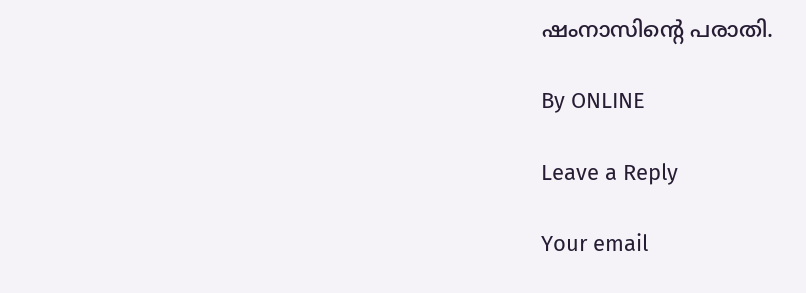ഷംനാസിന്റെ പരാതി.

By ONLINE

Leave a Reply

Your email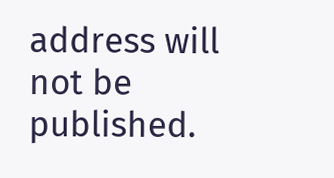address will not be published.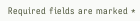Required fields are marked *